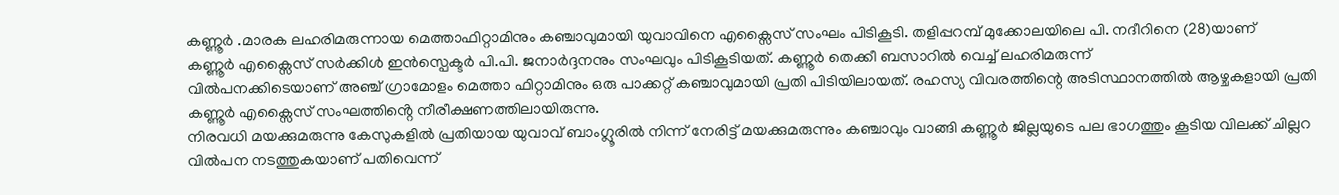കണ്ണൂർ .മാരക ലഹരിമരുന്നായ മെത്താഫിറ്റാമിനും കഞ്ചാവുമായി യുവാവിനെ എക്സൈസ് സംഘം പിടികൂടി. തളിപ്പറമ്പ് മുക്കോലയിലെ പി. നദീറിനെ (28)യാണ്
കണ്ണൂർ എക്സൈസ് സർക്കിൾ ഇൻസ്പെക്ടർ പി.പി. ജനാർദ്ദനനും സംഘവും പിടികൂടിയത്. കണ്ണൂർ തെക്കീ ബസാറിൽ വെച്ച് ലഹരിമരുന്ന്
വിൽപനക്കിടെയാണ് അഞ്ച് ഗ്രാമോളം മെത്താ ഫിറ്റാമിനും ഒരു പാക്കറ്റ് കഞ്ചാവുമായി പ്രതി പിടിയിലായത്. രഹസ്യ വിവരത്തിന്റെ അടിസ്ഥാനത്തിൽ ആഴ്ചകളായി പ്രതി കണ്ണൂർ എക്സൈസ് സംഘത്തിൻ്റെ നീരീക്ഷണത്തിലായിരുന്നു.
നിരവധി മയക്കുമരുന്നു കേസുകളിൽ പ്രതിയായ യുവാവ് ബാംഗ്ലൂരിൽ നിന്ന് നേരിട്ട് മയക്കുമരുന്നും കഞ്ചാവും വാങ്ങി കണ്ണൂർ ജില്ലയുടെ പല ഭാഗത്തും കൂടിയ വിലക്ക് ചില്ലറ വിൽപന നടത്തുകയാണ് പതിവെന്ന്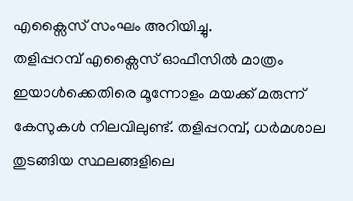എക്സൈസ് സംഘം അറിയിച്ചു.
തളിപ്പറമ്പ് എക്സൈസ് ഓഫീസിൽ മാത്രം ഇയാൾക്കെതിരെ മൂന്നോളം മയക്ക് മരുന്ന് കേസുകൾ നിലവിലുണ്ട്. തളിപ്പറമ്പ്, ധർമശാല തുടങ്ങിയ സ്ഥലങ്ങളിലെ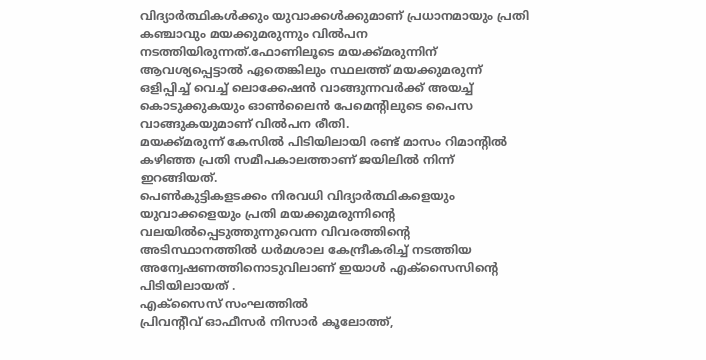വിദ്യാർത്ഥികൾക്കും യുവാക്കൾക്കുമാണ് പ്രധാനമായും പ്രതി കഞ്ചാവും മയക്കുമരുന്നും വിൽപന നടത്തിയിരുന്നത്.ഫോണിലൂടെ മയക്ക്മരുന്നിന് ആവശ്യപ്പെട്ടാൽ ഏതെങ്കിലും സ്ഥലത്ത് മയക്കുമരുന്ന് ഒളിപ്പിച്ച് വെച്ച് ലൊക്കേഷൻ വാങ്ങുന്നവർക്ക് അയച്ച് കൊടുക്കുകയും ഓൺലൈൻ പേമെന്റിലുടെ പൈസ വാങ്ങുകയുമാണ് വിൽപന രീതി.
മയക്ക്മരുന്ന് കേസിൽ പിടിയിലായി രണ്ട് മാസം റിമാന്റിൽ കഴിഞ്ഞ പ്രതി സമീപകാലത്താണ് ജയിലിൽ നിന്ന് ഇറങ്ങിയത്.
പെൺകുട്ടികളടക്കം നിരവധി വിദ്യാർത്ഥികളെയും യുവാക്കളെയും പ്രതി മയക്കുമരുന്നിന്റെ വലയിൽപ്പെടുത്തുന്നുവെന്ന വിവരത്തിന്റെ അടിസ്ഥാനത്തിൽ ധർമശാല കേന്ദ്രീകരിച്ച് നടത്തിയ അന്വേഷണത്തിനൊടുവിലാണ് ഇയാൾ എക്സൈസിന്റെ പിടിയിലായത് .
എക്സൈസ് സംഘത്തിൽ
പ്രിവന്റീവ് ഓഫീസർ നിസാർ കൂലോത്ത്,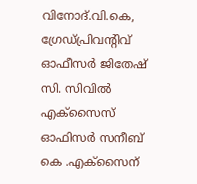വിനോദ്.വി.കെ, ഗ്രേഡ്പ്രിവന്റിവ് ഓഫീസർ ജിതേഷ് സി. സിവിൽ എക്സൈസ് ഓഫിസർ സനീബ് കെ .എക്സൈന്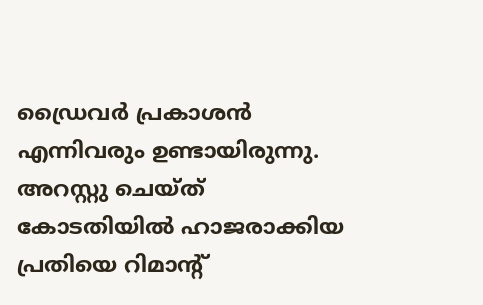ഡ്രൈവർ പ്രകാശൻ എന്നിവരും ഉണ്ടായിരുന്നു. അറസ്റ്റു ചെയ്ത് കോടതിയിൽ ഹാജരാക്കിയ പ്രതിയെ റിമാൻ്റ്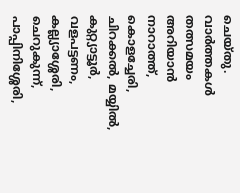ചെയ്തു.
വാർത്തകൾ തത്സമയം അറിയാൻ
നാറാത്ത്, കൊളച്ചേരി, ചിറക്കൽ, മയ്യിൽ, കുറ്റ്യാട്ടൂർ, വളപട്ടണം, കല്ല്യാശ്ശേരി, ചെറുകുന്ന്, പാപ്പിനിശ്ശേരി,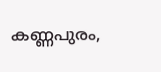കണ്ണപുരം,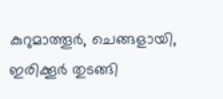കുറുമാത്തൂർ, ചെങ്ങളായി, ഇരിക്കൂർ തുടങ്ങി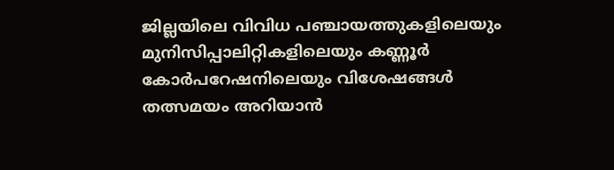ജില്ലയിലെ വിവിധ പഞ്ചായത്തുകളിലെയും മുനിസിപ്പാലിറ്റികളിലെയും കണ്ണൂർ കോർപറേഷനിലെയും വിശേഷങ്ങൾ തത്സമയം അറിയാൻ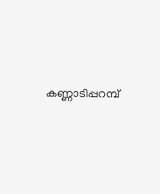കണ്ണാടിപ്പറമ്പ്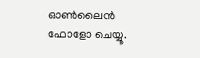ഓൺലൈൻ ഫോളോ ചെയ്യൂ.